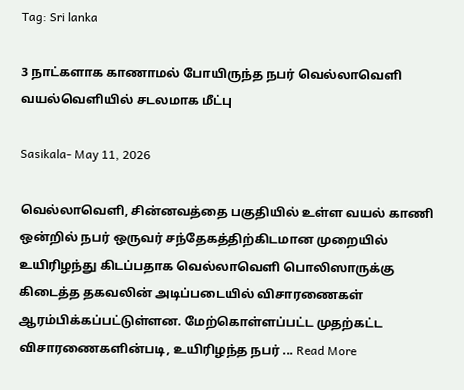Tag: Sri lanka

3 நாட்களாக காணாமல் போயிருந்த நபர் வெல்லாவெளி வயல்வெளியில் சடலமாக மீட்பு

Sasikala- May 11, 2026

வெல்லாவெளி, சின்னவத்தை பகுதியில் உள்ள வயல் காணி ஒன்றில் நபர் ஒருவர் சந்தேகத்திற்கிடமான முறையில் உயிரிழந்து கிடப்பதாக வெல்லாவெளி பொலிஸாருக்கு கிடைத்த தகவலின் அடிப்படையில் விசாரணைகள் ஆரம்பிக்கப்பட்டுள்ளன. மேற்கொள்ளப்பட்ட முதற்கட்ட விசாரணைகளின்படி, உயிரிழந்த நபர் ... Read More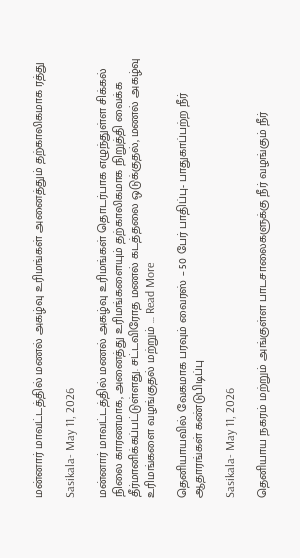மன்னார் மாவட்டத்தில் மணல் அகழ்வு உரிமங்கள் அனைத்தும் தற்காலிகமாக ரத்து

Sasikala- May 11, 2026

மன்னார் மாவட்டத்தில் மணல் அகழ்வு உரிமங்கள் தொடர்பாக எழுந்துள்ள சிக்கல் நிலை காரணமாக, அனைத்து உரிமங்களையும் தற்காலிகமாக நிறுத்தி வைக்க தீர்மானிக்கப்பட்டுள்ளது. சட்டவிரோத மணல் கடத்தலை ஒடுக்குதல், மணல் அகழ்வு உரிமங்களை வழங்குதல் மற்றும் ... Read More

தெனியாயவில் வேகமாக பரவும் வைரஸ் – 50 பேர் பாதிப்பு- பாதுகாப்பற்ற நீர் ஆதாரங்கள் கண்டுபிடிப்பு

Sasikala- May 11, 2026

தெனியாய நகரம் மற்றும் அங்குள்ள பாடசாலைகளுக்கு நீர் வழங்கும் நீர்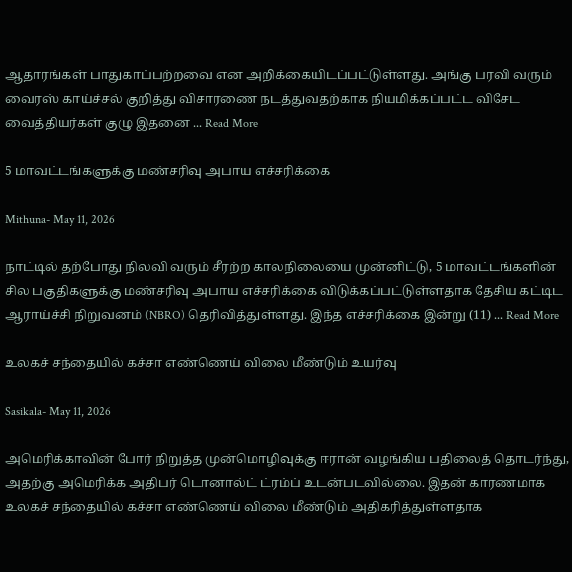ஆதாரங்கள் பாதுகாப்பற்றவை என அறிக்கையிடப்பட்டுள்ளது. அங்கு பரவி வரும் வைரஸ் காய்ச்சல் குறித்து விசாரணை நடத்துவதற்காக நியமிக்கப்பட்ட விசேட வைத்தியர்கள் குழு இதனை ... Read More

5 மாவட்டங்களுக்கு மண்சரிவு அபாய எச்சரிக்கை

Mithuna- May 11, 2026

நாட்டில் தற்போது நிலவி வரும் சீரற்ற காலநிலையை முன்னிட்டு, 5 மாவட்டங்களின் சில பகுதிகளுக்கு மண்சரிவு அபாய எச்சரிக்கை விடுக்கப்பட்டுள்ளதாக தேசிய கட்டிட ஆராய்ச்சி நிறுவனம் (NBRO) தெரிவித்துள்ளது. இந்த எச்சரிக்கை இன்று (11) ... Read More

உலகச் சந்தையில் கச்சா எண்ணெய் விலை மீண்டும் உயர்வு

Sasikala- May 11, 2026

அமெரிக்காவின் போர் நிறுத்த முன்மொழிவுக்கு ஈரான் வழங்கிய பதிலைத் தொடர்ந்து, அதற்கு அமெரிக்க அதிபர் டொனால்ட் ட்ரம்ப் உடன்படவில்லை. இதன் காரணமாக உலகச் சந்தையில் கச்சா எண்ணெய் விலை மீண்டும் அதிகரித்துள்ளதாக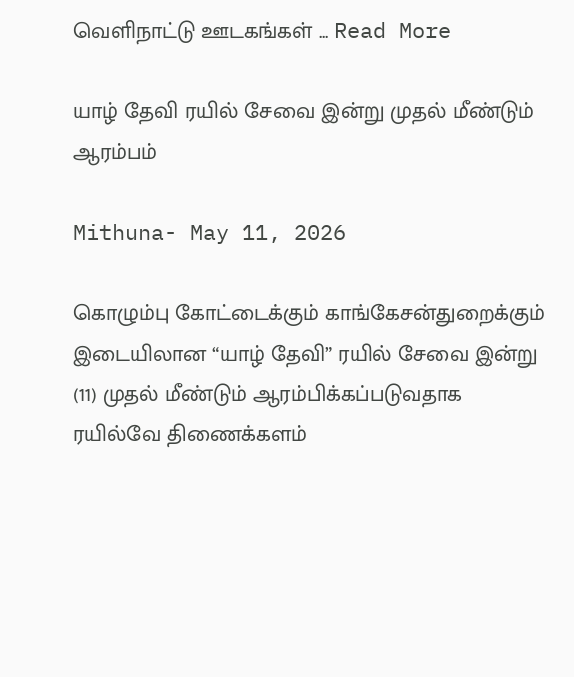வெளிநாட்டு ஊடகங்கள் ... Read More

யாழ் தேவி ரயில் சேவை இன்று முதல் மீண்டும் ஆரம்பம்

Mithuna- May 11, 2026

கொழும்பு கோட்டைக்கும் காங்கேசன்துறைக்கும் இடையிலான “யாழ் தேவி” ரயில் சேவை இன்று (11) முதல் மீண்டும் ஆரம்பிக்கப்படுவதாக ரயில்வே திணைக்களம்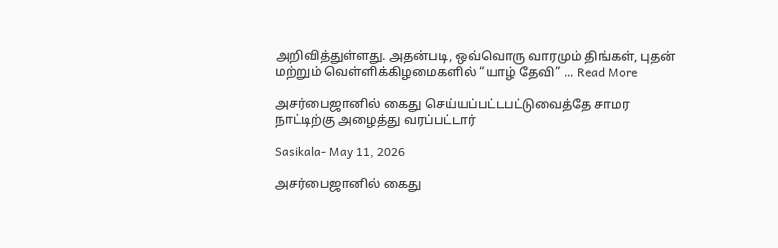அறிவித்துள்ளது. அதன்படி, ஒவ்வொரு வாரமும் திங்கள், புதன் மற்றும் வெள்ளிக்கிழமைகளில் “யாழ் தேவி” ... Read More

அசர்பைஜானில் கைது செய்யப்பட்டபட்டுவைத்தே சாமர நாட்டிற்கு அழைத்து வரப்பட்டார்

Sasikala- May 11, 2026

அசர்பைஜானில் கைது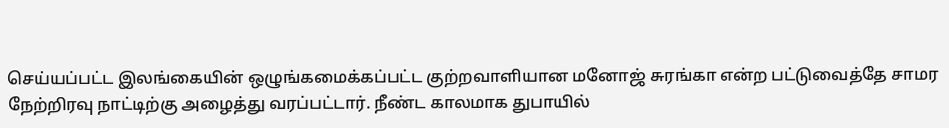செய்யப்பட்ட இலங்கையின் ஒழுங்கமைக்கப்பட்ட குற்றவாளியான மனோஜ் சுரங்கா என்ற பட்டுவைத்தே சாமர நேற்றிரவு நாட்டிற்கு அழைத்து வரப்பட்டார். நீண்ட காலமாக துபாயில்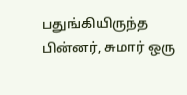பதுங்கியிருந்த பின்னர், சுமார் ஒரு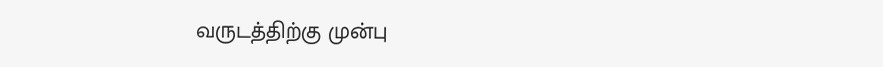வருடத்திற்கு முன்பு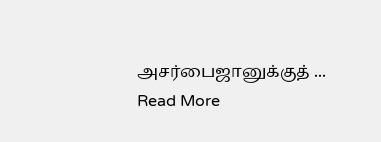அசர்பைஜானுக்குத் ... Read More